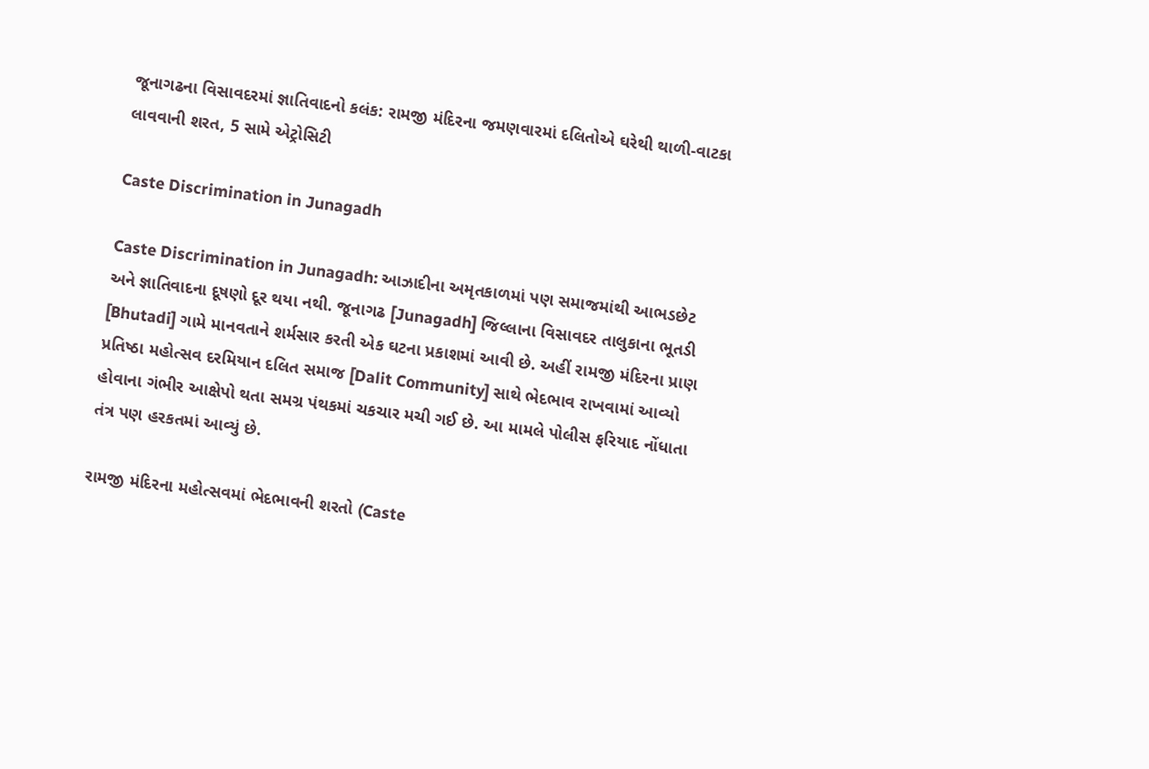જૂનાગઢના વિસાવદરમાં જ્ઞાતિવાદનો કલંક: રામજી મંદિરના જમણવારમાં દલિતોએ ઘરેથી થાળી-વાટકા લાવવાની શરત, 5 સામે એટ્રોસિટી

Caste Discrimination in Junagadh

Caste Discrimination in Junagadh: આઝાદીના અમૃતકાળમાં પણ સમાજમાંથી આભડછેટ અને જ્ઞાતિવાદના દૂષણો દૂર થયા નથી. જૂનાગઢ [Junagadh] જિલ્લાના વિસાવદર તાલુકાના ભૂતડી [Bhutadi] ગામે માનવતાને શર્મસાર કરતી એક ઘટના પ્રકાશમાં આવી છે. અહીં રામજી મંદિરના પ્રાણ પ્રતિષ્ઠા મહોત્સવ દરમિયાન દલિત સમાજ [Dalit Community] સાથે ભેદભાવ રાખવામાં આવ્યો હોવાના ગંભીર આક્ષેપો થતા સમગ્ર પંથકમાં ચકચાર મચી ગઈ છે. આ મામલે પોલીસ ફરિયાદ નોંધાતા તંત્ર પણ હરકતમાં આવ્યું છે.

રામજી મંદિરના મહોત્સવમાં ભેદભાવની શરતો (Caste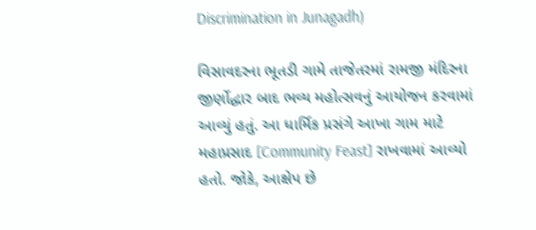Discrimination in Junagadh)

વિસાવદરના ભૂતડી ગામે તાજેતરમાં રામજી મંદિરના જીર્ણોદ્ધાર બાદ ભવ્ય મહોત્સવનું આયોજન કરવામાં આવ્યું હતું. આ ધાર્મિક પ્રસંગે આખા ગામ માટે મહાપ્રસાદ [Community Feast] રાખવામાં આવ્યો હતો. જોકે, આક્ષેપ છે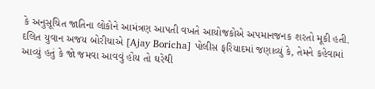કે અનુસૂચિત જાતિના લોકોને આમંત્રણ આપતી વખતે આયોજકોએ અપમાનજનક શરતો મૂકી હતી. દલિત યુવાન અજય બોરીચાએ [Ajay Boricha] પોલીસ ફરિયાદમાં જણાવ્યું કે, તેમને કહેવામાં આવ્યું હતું કે જો જમવા આવવું હોય તો ઘરેથી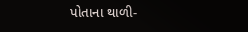પોતાના થાળી-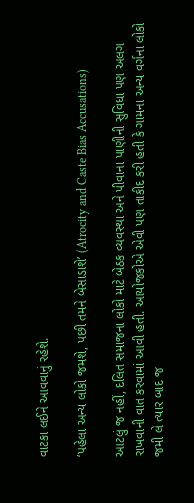વાટકા લઈને આવવાનું રહેશે.

‘પહેલા અન્ય લોકો જમશે, પછી તમને બેસાડાશે’ (Atrocity and Caste Bias Accusations)

આટલું જ નહીં, દલિત સમાજના લોકો માટે બેઠક વ્યવસ્થા અને પીવાના પાણીની સુવિધા પણ અલગ રાખવાની વાત કરવામાં આવી હતી. આયોજકોએ એવી પણ તાકીદ કરી હતી કે ગામના અન્ય વર્ગના લોકો જમી લે ત્યાર બાદ જ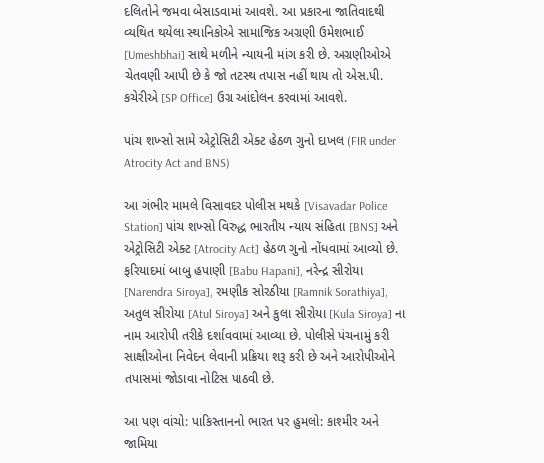દલિતોને જમવા બેસાડવામાં આવશે. આ પ્રકારના જાતિવાદથી વ્યથિત થયેલા સ્થાનિકોએ સામાજિક અગ્રણી ઉમેશભાઈ [Umeshbhai] સાથે મળીને ન્યાયની માંગ કરી છે. અગ્રણીઓએ ચેતવણી આપી છે કે જો તટસ્થ તપાસ નહીં થાય તો એસ.પી. કચેરીએ [SP Office] ઉગ્ર આંદોલન કરવામાં આવશે.

પાંચ શખ્સો સામે એટ્રોસિટી એક્ટ હેઠળ ગુનો દાખલ (FIR under Atrocity Act and BNS)

આ ગંભીર મામલે વિસાવદર પોલીસ મથકે [Visavadar Police Station] પાંચ શખ્સો વિરુદ્ધ ભારતીય ન્યાય સંહિતા [BNS] અને એટ્રોસિટી એક્ટ [Atrocity Act] હેઠળ ગુનો નોંધવામાં આવ્યો છે. ફરિયાદમાં બાબુ હપાણી [Babu Hapani], નરેન્દ્ર સીરોયા [Narendra Siroya], રમણીક સોરઠીયા [Ramnik Sorathiya], અતુલ સીરોયા [Atul Siroya] અને કુલા સીરોયા [Kula Siroya] ના નામ આરોપી તરીકે દર્શાવવામાં આવ્યા છે. પોલીસે પંચનામું કરી સાક્ષીઓના નિવેદન લેવાની પ્રક્રિયા શરૂ કરી છે અને આરોપીઓને તપાસમાં જોડાવા નોટિસ પાઠવી છે.

આ પણ વાંચો: પાકિસ્તાનનો ભારત પર હુમલો: કાશ્મીર અને જામિયા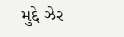મુદ્દે ઝેર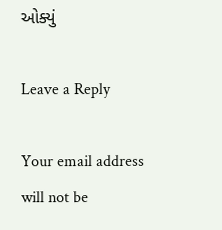ઓક્યું

Leave a Reply

Your email address will not be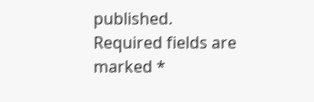published. Required fields are marked *